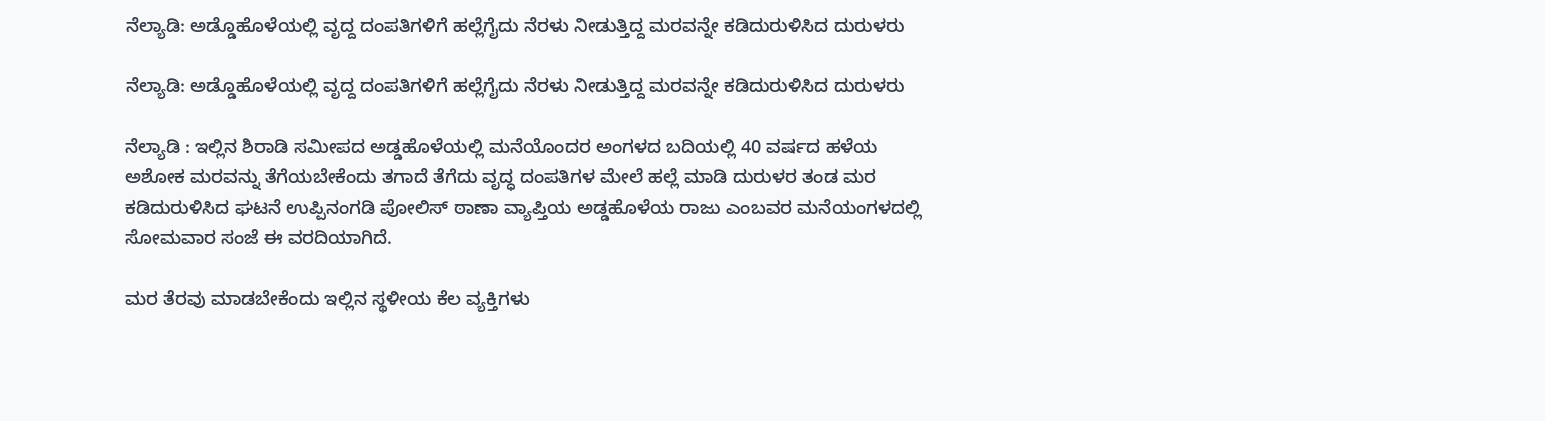ನೆಲ್ಯಾಡಿ: ಅಡ್ಡೊಹೊಳೆಯಲ್ಲಿ ವೃದ್ದ ದಂಪತಿಗಳಿಗೆ ಹಲ್ಲೆಗೈದು ನೆರಳು ನೀಡುತ್ತಿದ್ದ ಮರವನ್ನೇ ಕಡಿದುರುಳಿಸಿದ ದುರುಳರು

ನೆಲ್ಯಾಡಿ: ಅಡ್ಡೊಹೊಳೆಯಲ್ಲಿ ವೃದ್ದ ದಂಪತಿಗಳಿಗೆ ಹಲ್ಲೆಗೈದು ನೆರಳು ನೀಡುತ್ತಿದ್ದ ಮರವನ್ನೇ ಕಡಿದುರುಳಿಸಿದ ದುರುಳರು

ನೆಲ್ಯಾಡಿ : ಇಲ್ಲಿನ ಶಿರಾಡಿ ಸಮೀಪದ ಅಡ್ಡಹೊಳೆಯಲ್ಲಿ ಮನೆಯೊಂದರ ಅಂಗಳದ ಬದಿಯಲ್ಲಿ 40 ವರ್ಷದ ಹಳೆಯ ಅಶೋಕ ಮರವನ್ನು ತೆಗೆಯಬೇಕೆಂದು ತಗಾದೆ ತೆಗೆದು ವೃದ್ಧ ದಂಪತಿಗಳ ಮೇಲೆ ಹಲ್ಲೆ ಮಾಡಿ ದುರುಳರ ತಂಡ ಮರ ಕಡಿದುರುಳಿಸಿದ ಘಟನೆ ಉಪ್ಪಿನಂಗಡಿ ಪೋಲಿಸ್ ಠಾಣಾ ವ್ಯಾಪ್ತಿಯ ಅಡ್ಡಹೊಳೆಯ ರಾಜು ಎಂಬವರ ಮನೆಯಂಗಳದಲ್ಲಿ ಸೋಮವಾರ ಸಂಜೆ ಈ ವರದಿಯಾಗಿದೆ.

ಮರ ತೆರವು ಮಾಡಬೇಕೆಂದು ಇಲ್ಲಿನ ಸ್ಥಳೀಯ ಕೆಲ ವ್ಯಕ್ತಿಗಳು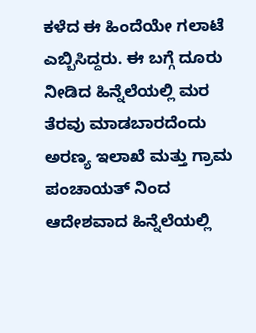ಕಳೆದ ಈ ಹಿಂದೆಯೇ ಗಲಾಟೆ ಎಬ್ಬಿಸಿದ್ದರು. ಈ ಬಗ್ಗೆ ದೂರು ನೀಡಿದ ಹಿನ್ನೆಲೆಯಲ್ಲಿ ಮರ ತೆರವು ಮಾಡಬಾರದೆಂದು ಅರಣ್ಯ ಇಲಾಖೆ ಮತ್ತು ಗ್ರಾಮ ಪಂಚಾಯತ್ ನಿಂದ ಆದೇಶವಾದ ಹಿನ್ನೆಲೆಯಲ್ಲಿ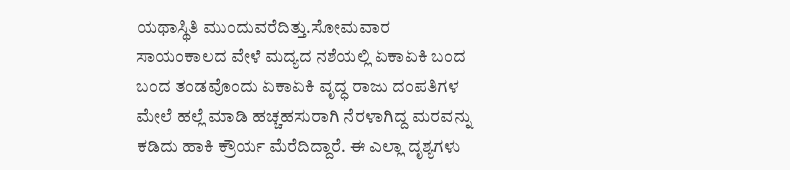ಯಥಾಸ್ಥಿತಿ ಮುಂದುವರೆದಿತ್ತು.ಸೋಮವಾರ ಸಾಯಂಕಾಲದ ವೇಳೆ ಮದ್ಯದ ನಶೆಯಲ್ಲಿ ಏಕಾಏಕಿ ಬಂದ ಬಂದ ತಂಡವೊಂದು ಏಕಾಏಕಿ ವೃದ್ಧ ರಾಜು ದಂಪತಿಗಳ ಮೇಲೆ ಹಲ್ಲೆ ಮಾಡಿ ಹಚ್ಚಹಸುರಾಗಿ ನೆರಳಾಗಿದ್ದ ಮರವನ್ನು ಕಡಿದು ಹಾಕಿ ಕ್ರೌರ್ಯ ಮೆರೆದಿದ್ದಾರೆ. ಈ ಎಲ್ಲಾ ದೃಶ್ಯಗಳು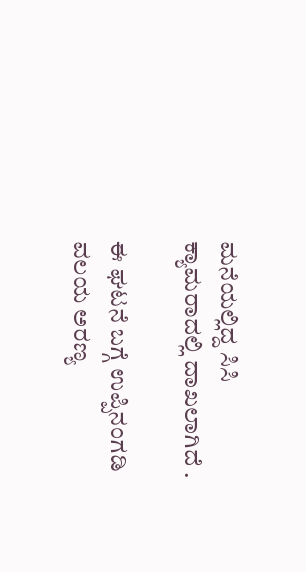ಮನೆಯಲ್ಲಿದ್ದ ಸಿಸಿ ಕ್ಯಾಮರಾದಲ್ಲಿ ದಾಖಲಾಗಿದೆ .

ಈ ಘಟನೆ ಬಗ್ಗೆ ಉಪ್ಪಿನಂಗಡಿ ವಲಯ ಅರಣ್ಯ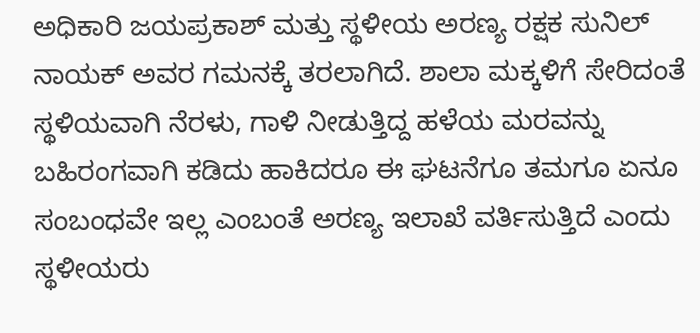ಅಧಿಕಾರಿ ಜಯಪ್ರಕಾಶ್ ಮತ್ತು ಸ್ಥಳೀಯ ಅರಣ್ಯ ರಕ್ಷಕ ಸುನಿಲ್ ನಾಯಕ್ ಅವರ ಗಮನಕ್ಕೆ ತರಲಾಗಿದೆ. ಶಾಲಾ ಮಕ್ಕಳಿಗೆ ಸೇರಿದಂತೆ ಸ್ಥಳಿಯವಾಗಿ ನೆರಳು, ಗಾಳಿ ನೀಡುತ್ತಿದ್ದ ಹಳೆಯ ಮರವನ್ನು ಬಹಿರಂಗವಾಗಿ ಕಡಿದು ಹಾಕಿದರೂ ಈ ಘಟನೆಗೂ ತಮಗೂ ಏನೂ ಸಂಬಂಧವೇ ಇಲ್ಲ ಎಂಬಂತೆ ಅರಣ್ಯ ಇಲಾಖೆ ವರ್ತಿಸುತ್ತಿದೆ ಎಂದು ಸ್ಥಳೀಯರು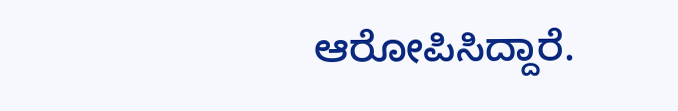ಆರೋಪಿಸಿದ್ದಾರೆ.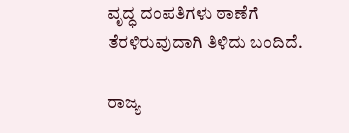ವೃದ್ಧ ದಂಪತಿಗಳು ಠಾಣೆಗೆ ತೆರಳಿರುವುದಾಗಿ ತಿಳಿದು ಬಂದಿದೆ.

ರಾಜ್ಯ